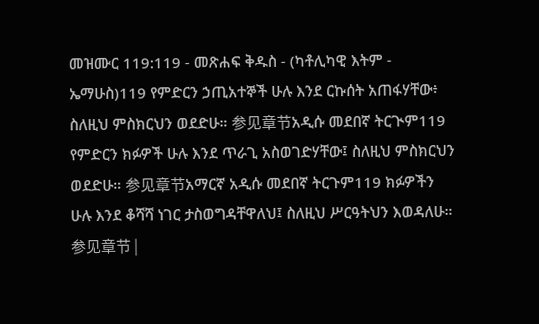መዝሙር 119:119 - መጽሐፍ ቅዱስ - (ካቶሊካዊ እትም - ኤማሁስ)119 የምድርን ኃጢአተኞች ሁሉ እንደ ርኩሰት አጠፋሃቸው፥ ስለዚህ ምስክርህን ወደድሁ። 参见章节አዲሱ መደበኛ ትርጒም119 የምድርን ክፉዎች ሁሉ እንደ ጥራጊ አስወገድሃቸው፤ ስለዚህ ምስክርህን ወደድሁ። 参见章节አማርኛ አዲሱ መደበኛ ትርጉም119 ክፉዎችን ሁሉ እንደ ቆሻሻ ነገር ታስወግዳቸዋለህ፤ ስለዚህ ሥርዓትህን እወዳለሁ። 参见章节 |